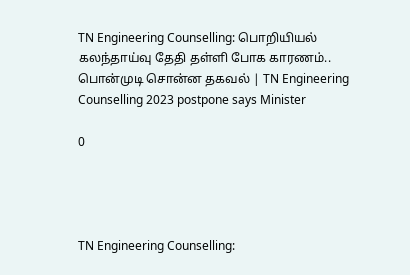TN Engineering Counselling: பொறியியல் கலந்தாய்வு தேதி தள்ளி போக காரணம்.. பொன்முடி சொன்ன தகவல் | TN Engineering Counselling 2023 postpone says Minister

0




TN Engineering Counselling: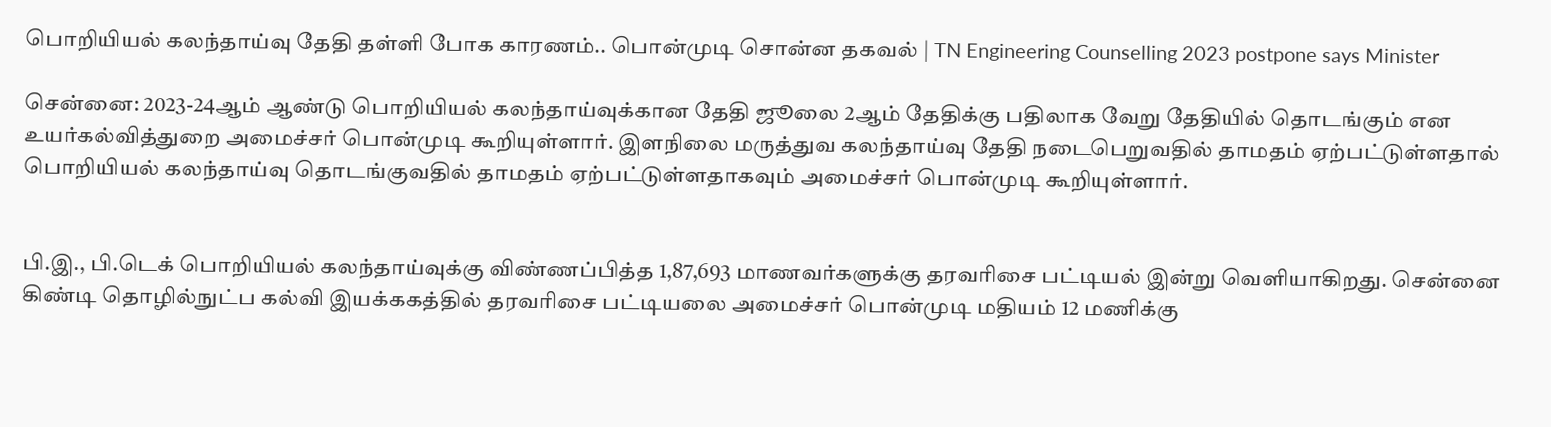பொறியியல் கலந்தாய்வு தேதி தள்ளி போக காரணம்.. பொன்முடி சொன்ன தகவல் | TN Engineering Counselling 2023 postpone says Minister

சென்னை: 2023-24ஆம் ஆண்டு பொறியியல் கலந்தாய்வுக்கான தேதி ஜூலை 2ஆம் தேதிக்கு பதிலாக வேறு தேதியில் தொடங்கும் என உயர்கல்வித்துறை அமைச்சர் பொன்முடி கூறியுள்ளார். இளநிலை மருத்துவ கலந்தாய்வு தேதி நடைபெறுவதில் தாமதம் ஏற்பட்டுள்ளதால் பொறியியல் கலந்தாய்வு தொடங்குவதில் தாமதம் ஏற்பட்டுள்ளதாகவும் அமைச்சர் பொன்முடி கூறியுள்ளார்.


பி.இ., பி.டெக் பொறியியல் கலந்தாய்வுக்கு விண்ணப்பித்த 1,87,693 மாணவர்களுக்கு தரவரிசை பட்டியல் இன்று வெளியாகிறது. சென்னை கிண்டி தொழில்நுட்ப கல்வி இயக்ககத்தில் தரவரிசை பட்டியலை அமைச்சர் பொன்முடி மதியம் 12 மணிக்கு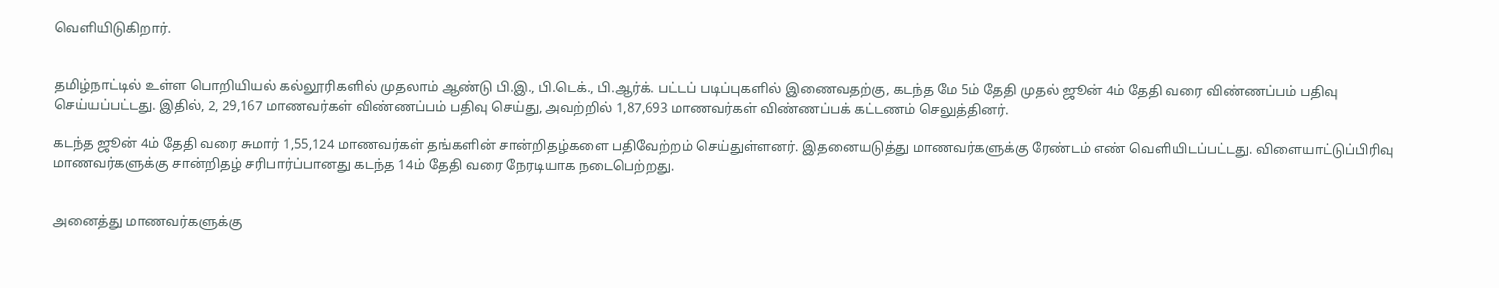வெளியிடுகிறார்.


தமிழ்நாட்டில் உள்ள பொறியியல் கல்லூரிகளில் முதலாம் ஆண்டு பி.இ., பி.டெக்., பி.ஆர்க். பட்டப் படிப்புகளில் இணைவதற்கு, கடந்த மே 5ம் தேதி முதல் ஜூன் 4ம் தேதி வரை விண்ணப்பம் பதிவு செய்யப்பட்டது. இதில், 2, 29,167 மாணவர்கள் விண்ணப்பம் பதிவு செய்து, அவற்றில் 1,87,693 மாணவர்கள் விண்ணப்பக் கட்டணம் செலுத்தினர்.

கடந்த ஜூன் 4ம் தேதி வரை சுமார் 1,55,124 மாணவர்கள் தங்களின் சான்றிதழ்களை பதிவேற்றம் செய்துள்ளனர். இதனையடுத்து மாணவர்களுக்கு ரேண்டம் எண் வெளியிடப்பட்டது. விளையாட்டுப்பிரிவு மாணவர்களுக்கு சான்றிதழ் சரிபார்ப்பானது கடந்த 14ம் தேதி வரை நேரடியாக நடைபெற்றது.


அனைத்து மாணவர்களுக்கு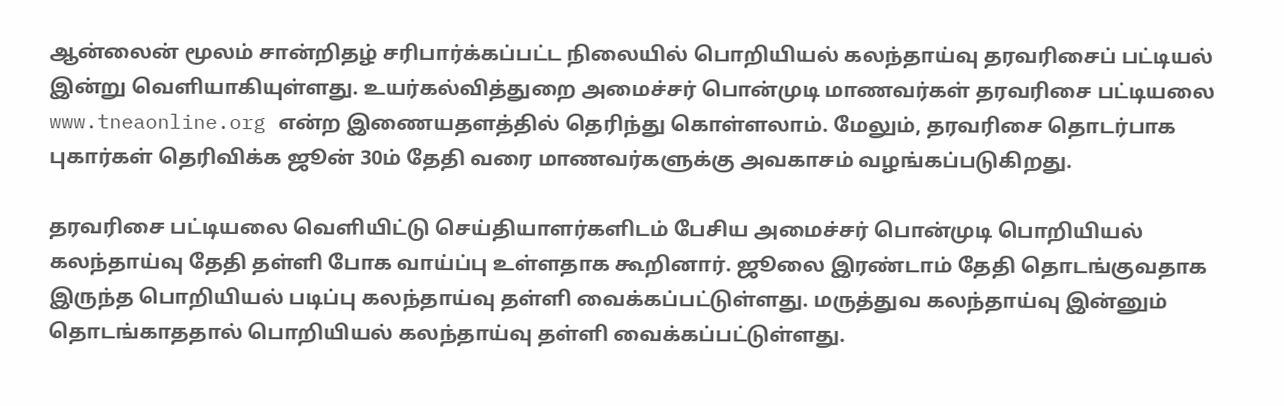ஆன்லைன் மூலம் சான்றிதழ் சரிபார்க்கப்பட்ட நிலையில் பொறியியல் கலந்தாய்வு தரவரிசைப் பட்டியல் இன்று வெளியாகியுள்ளது. உயர்கல்வித்துறை அமைச்சர் பொன்முடி மாணவர்கள் தரவரிசை பட்டியலை www.tneaonline.org என்ற இணையதளத்தில் தெரிந்து கொள்ளலாம். மேலும், தரவரிசை தொடர்பாக புகார்கள் தெரிவிக்க ஜூன் 30ம் தேதி வரை மாணவர்களுக்கு அவகாசம் வழங்கப்படுகிறது.

தரவரிசை பட்டியலை வெளியிட்டு செய்தியாளர்களிடம் பேசிய அமைச்சர் பொன்முடி பொறியியல் கலந்தாய்வு தேதி தள்ளி போக வாய்ப்பு உள்ளதாக கூறினார். ஜூலை இரண்டாம் தேதி தொடங்குவதாக இருந்த பொறியியல் படிப்பு கலந்தாய்வு தள்ளி வைக்கப்பட்டுள்ளது. மருத்துவ கலந்தாய்வு இன்னும் தொடங்காததால் பொறியியல் கலந்தாய்வு தள்ளி வைக்கப்பட்டுள்ளது.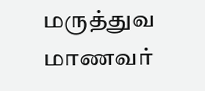மருத்துவ மாணவர்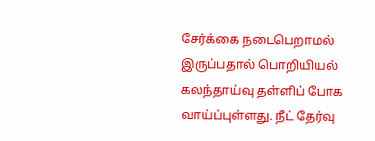சேர்க்கை நடைபெறாமல் இருப்பதால் பொறியியல் கலந்தாய்வு தள்ளிப் போக வாய்ப்புள்ளது. நீட் தேர்வு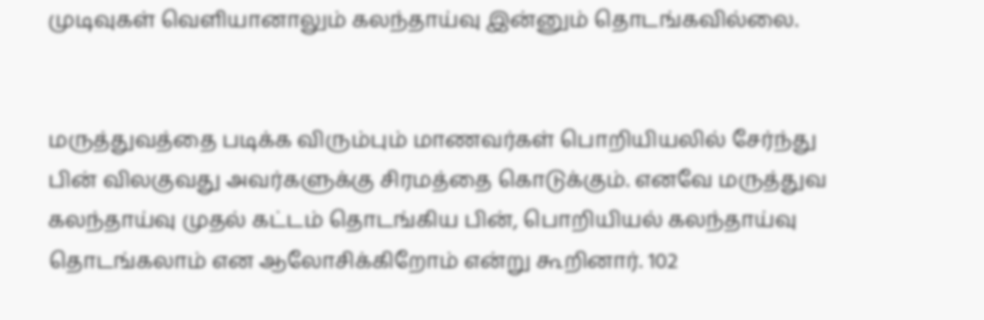முடிவுகள் வெளியானாலும் கலந்தாய்வு இன்னும் தொடங்கவில்லை.


மருத்துவத்தை படிக்க விரும்பும் மாணவர்கள் பொறியியலில் சேர்ந்து பின் விலகுவது அவர்களுக்கு சிரமத்தை கொடுக்கும். எனவே மருத்துவ கலந்தாய்வு முதல் கட்டம் தொடங்கிய பின், பொறியியல் கலந்தாய்வு தொடங்கலாம் என ஆலோசிக்கிறோம் என்று கூறினார். 102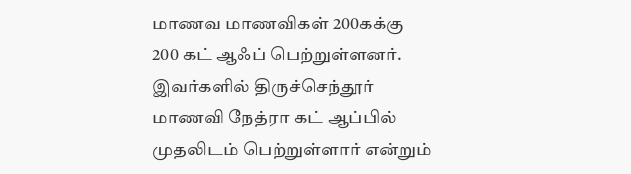மாணவ மாணவிகள் 200கக்கு 200 கட் ஆஃப் பெற்றுள்ளனர். இவர்களில் திருச்செந்தூர் மாணவி நேத்ரா கட் ஆப்பில் முதலிடம் பெற்றுள்ளார் என்றும்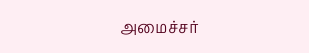அமைச்சர்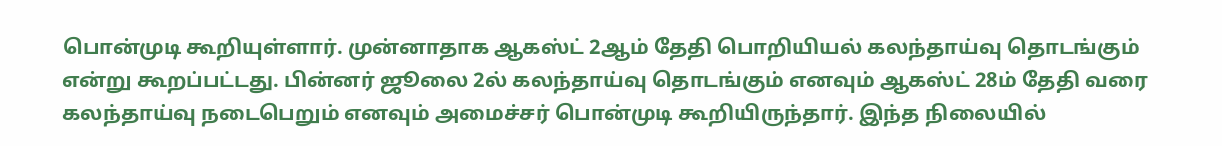பொன்முடி கூறியுள்ளார். முன்னாதாக ஆகஸ்ட் 2ஆம் தேதி பொறியியல் கலந்தாய்வு தொடங்கும் என்று கூறப்பட்டது. பின்னர் ஜூலை 2ல் கலந்தாய்வு தொடங்கும் எனவும் ஆகஸ்ட் 28ம் தேதி வரை கலந்தாய்வு நடைபெறும் எனவும் அமைச்சர் பொன்முடி கூறியிருந்தார். இந்த நிலையில்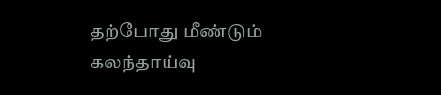தற்போது மீண்டும் கலந்தாய்வு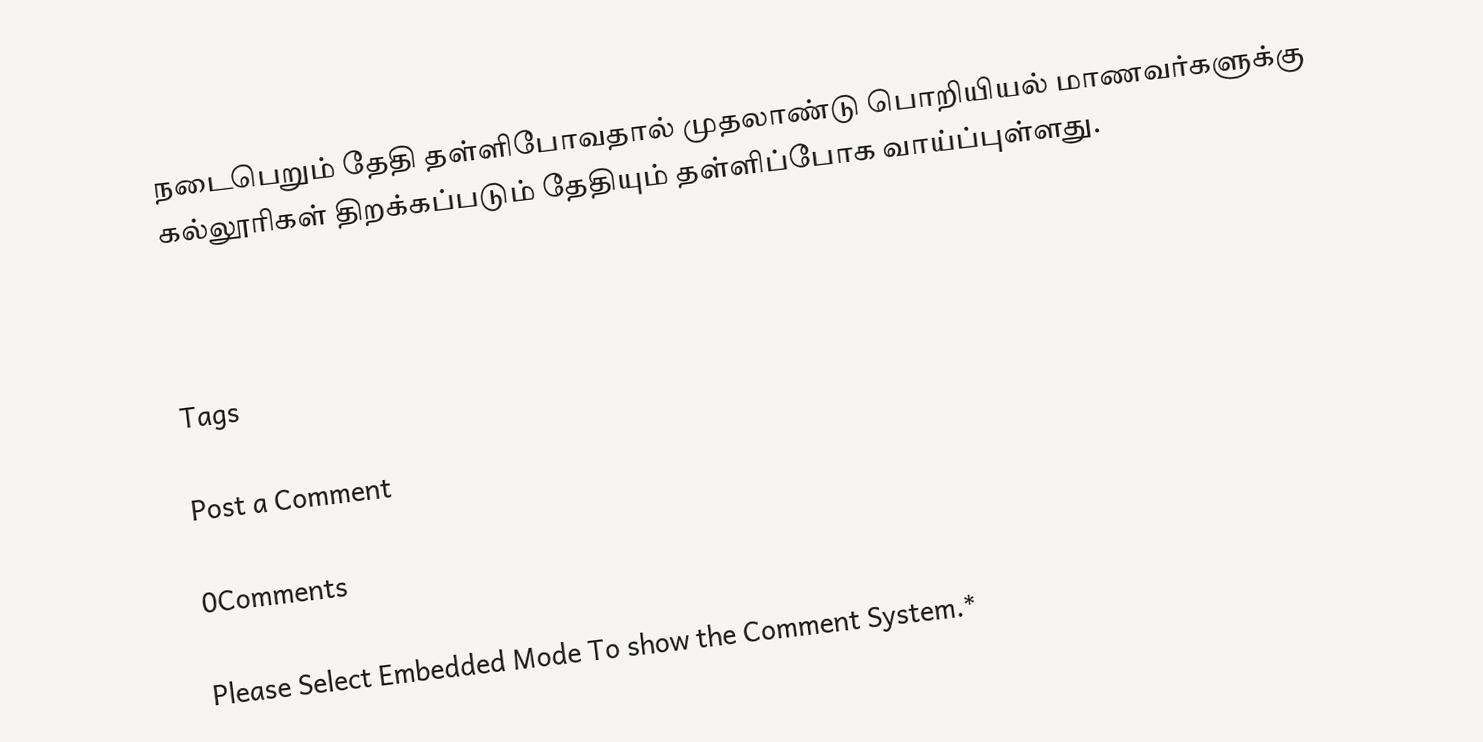நடைபெறும் தேதி தள்ளிபோவதால் முதலாண்டு பொறியியல் மாணவர்களுக்கு கல்லூரிகள் திறக்கப்படும் தேதியும் தள்ளிப்போக வாய்ப்புள்ளது.



Tags

Post a Comment

0Comments

Please Select Embedded Mode To show the Comment System.*